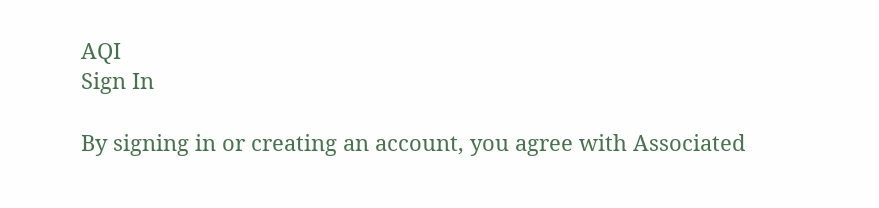AQI
Sign In

By signing in or creating an account, you agree with Associated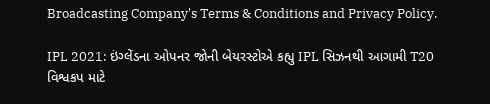Broadcasting Company's Terms & Conditions and Privacy Policy.

IPL 2021: ઇંગ્લેંડના ઓપનર જોની બેયરસ્ટોએ કહ્યુ IPL સિઝનથી આગામી T20 વિશ્વકપ માટે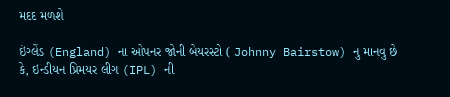મદદ મળશે

ઇંગ્લેંડ (England) ના ઓપનર જોની બેયરસ્ટો ( Johnny Bairstow) નુ માનવુ છે કે, ઇન્ડીયન પ્રિમયર લીગ (IPL) ની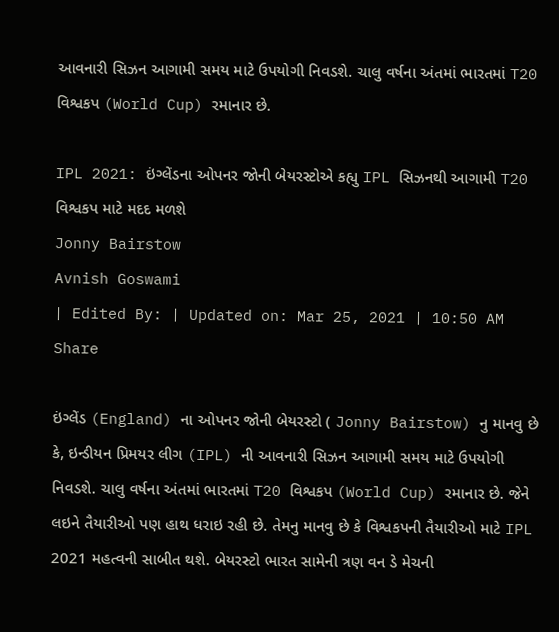આવનારી સિઝન આગામી સમય માટે ઉપયોગી નિવડશે. ચાલુ વર્ષના અંતમાં ભારતમાં T20 વિશ્વકપ (World Cup) રમાનાર છે.

IPL 2021: ઇંગ્લેંડના ઓપનર જોની બેયરસ્ટોએ કહ્યુ IPL સિઝનથી આગામી T20 વિશ્વકપ માટે મદદ મળશે
Jonny Bairstow
Avnish Goswami
| Edited By: | Updated on: Mar 25, 2021 | 10:50 AM
Share

ઇંગ્લેંડ (England) ના ઓપનર જોની બેયરસ્ટો ( Jonny Bairstow) નુ માનવુ છે કે, ઇન્ડીયન પ્રિમયર લીગ (IPL) ની આવનારી સિઝન આગામી સમય માટે ઉપયોગી નિવડશે. ચાલુ વર્ષના અંતમાં ભારતમાં T20 વિશ્વકપ (World Cup) રમાનાર છે. જેને લઇને તૈયારીઓ પણ હાથ ધરાઇ રહી છે. તેમનુ માનવુ છે કે વિશ્વકપની તૈયારીઓ માટે IPL 2021 મહત્વની સાબીત થશે. બેયરસ્ટો ભારત સામેની ત્રણ વન ડે મેચની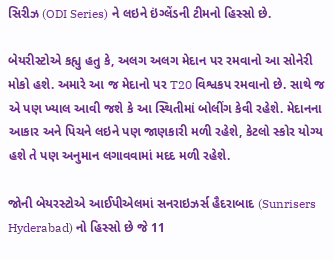સિરીઝ (ODI Series) ને લઇને ઇંગ્લેંડની ટીમનો હિસ્સો છે.

બેયરીસ્ટોએ કહ્યુ હતુ કે, અલગ અલગ મેદાન પર રમવાનો આ સોનેરી મોકો હશે. અમારે આ જ મેદાનો પર T20 વિશ્વકપ રમવાનો છે. સાથે જ એ પણ ખ્યાલ આવી જશે કે આ સ્થિતીમાં બોલીંગ કેવી રહેશે. મેદાનના આકાર અને પિચને લઇને પણ જાણકારી મળી રહેશે, કેટલો સ્કોર યોગ્ય હશે તે પણ અનુમાન લગાવવામાં મદદ મળી રહેશે.

જોની બેયરસ્ટોએ આઈપીએલમાં સનરાઇઝર્સ હૈદરાબાદ (Sunrisers Hyderabad) નો હિસ્સો છે જે 11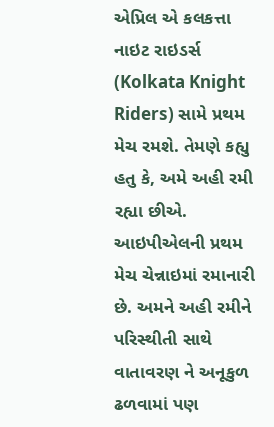એપ્રિલ એ કલકત્તા નાઇટ રાઇડર્સ (Kolkata Knight Riders) સામે પ્રથમ મેચ રમશે. તેમણે કહ્યુ હતુ કે, અમે અહી રમી રહ્યા છીએ. આઇપીએલની પ્રથમ મેચ ચેન્નાઇમાં રમાનારી છે. અમને અહી રમીને પરિસ્થીતી સાથે વાતાવરણ ને અનૂકુળ ઢળવામાં પણ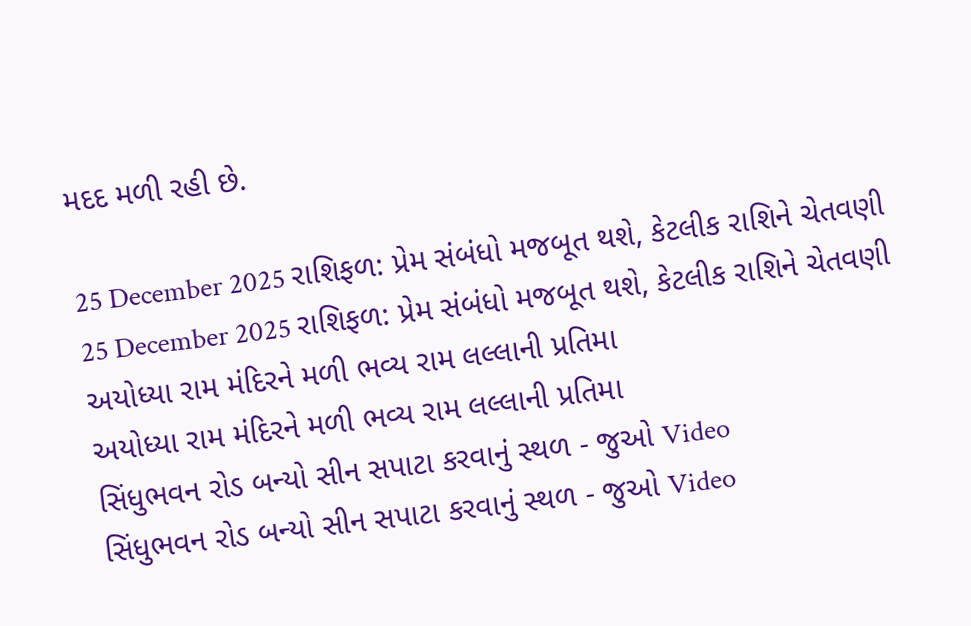મદદ મળી રહી છે.

25 December 2025 રાશિફળ: પ્રેમ સંબંધો મજબૂત થશે, કેટલીક રાશિને ચેતવણી
25 December 2025 રાશિફળ: પ્રેમ સંબંધો મજબૂત થશે, કેટલીક રાશિને ચેતવણી
અયોધ્યા રામ મંદિરને મળી ભવ્ય રામ લલ્લાની પ્રતિમા
અયોધ્યા રામ મંદિરને મળી ભવ્ય રામ લલ્લાની પ્રતિમા
સિંધુભવન રોડ બન્યો સીન સપાટા કરવાનું સ્થળ - જુઓ Video
સિંધુભવન રોડ બન્યો સીન સપાટા કરવાનું સ્થળ - જુઓ Video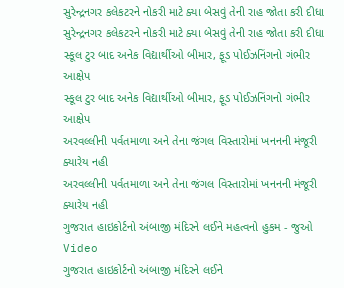સુરેન્દ્રનગર કલેકટરને નોકરી માટે ક્યા બેસવું તેની રાહ જોતા કરી દીધા
સુરેન્દ્રનગર કલેકટરને નોકરી માટે ક્યા બેસવું તેની રાહ જોતા કરી દીધા
સ્કૂલ ટુર બાદ અનેક વિદ્યાર્થીઓ બીમાર, ફૂડ પોઈઝનિંગનો ગંભીર આક્ષેપ
સ્કૂલ ટુર બાદ અનેક વિદ્યાર્થીઓ બીમાર, ફૂડ પોઈઝનિંગનો ગંભીર આક્ષેપ
અરવલ્લીની પર્વતમાળા અને તેના જંગલ વિસ્તારોમાં ખનનની મંજૂરી ક્યારેય નહી
અરવલ્લીની પર્વતમાળા અને તેના જંગલ વિસ્તારોમાં ખનનની મંજૂરી ક્યારેય નહી
ગુજરાત હાઇકોર્ટનો અંબાજી મંદિરને લઈને મહત્વનો હુકમ - જુઓ Video
ગુજરાત હાઇકોર્ટનો અંબાજી મંદિરને લઈને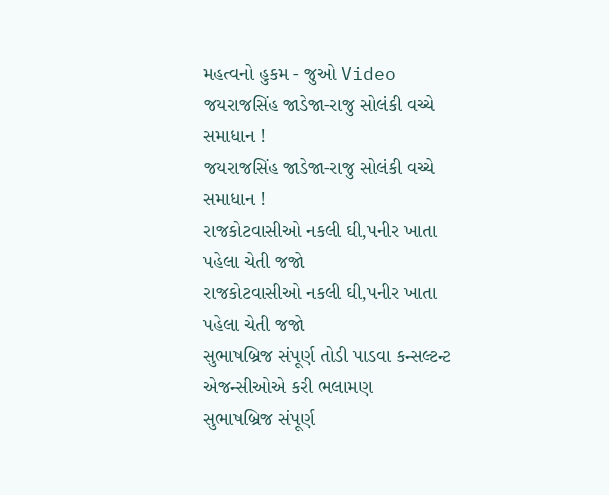મહત્વનો હુકમ - જુઓ Video
જયરાજસિંહ જાડેજા-રાજુ સોલંકી વચ્ચે સમાધાન !
જયરાજસિંહ જાડેજા-રાજુ સોલંકી વચ્ચે સમાધાન !
રાજકોટવાસીઓ નકલી ઘી,પનીર ખાતા પહેલા ચેતી જજો
રાજકોટવાસીઓ નકલી ઘી,પનીર ખાતા પહેલા ચેતી જજો
સુભાષબ્રિજ સંપૂર્ણ તોડી પાડવા કન્સલ્ટન્ટ એજન્સીઓએ કરી ભલામણ
સુભાષબ્રિજ સંપૂર્ણ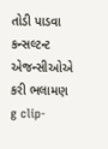તોડી પાડવા કન્સલ્ટન્ટ એજન્સીઓએ કરી ભલામણ
g clip-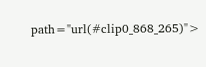path="url(#clip0_868_265)">